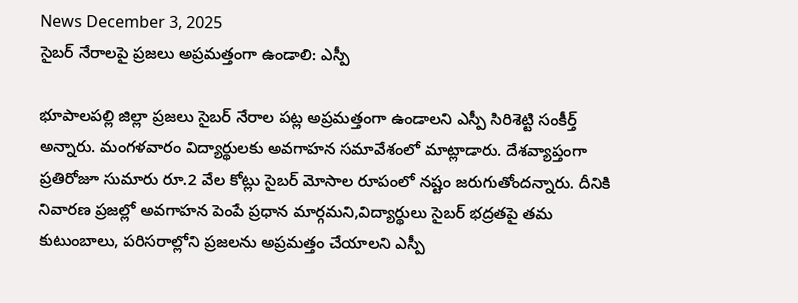News December 3, 2025
సైబర్ నేరాలపై ప్రజలు అప్రమత్తంగా ఉండాలి: ఎస్పీ

భూపాలపల్లి జిల్లా ప్రజలు సైబర్ నేరాల పట్ల అప్రమత్తంగా ఉండాలని ఎస్పీ సిరిశెట్టి సంకీర్త్ అన్నారు. మంగళవారం విద్యార్థులకు అవగాహన సమావేశంలో మాట్లాడారు. దేశవ్యాప్తంగా ప్రతిరోజూ సుమారు రూ.2 వేల కోట్లు సైబర్ మోసాల రూపంలో నష్టం జరుగుతోందన్నారు. దీనికి నివారణ ప్రజల్లో అవగాహన పెంపే ప్రధాన మార్గమని,విద్యార్థులు సైబర్ భద్రతపై తమ కుటుంబాలు, పరిసరాల్లోని ప్రజలను అప్రమత్తం చేయాలని ఎస్పీ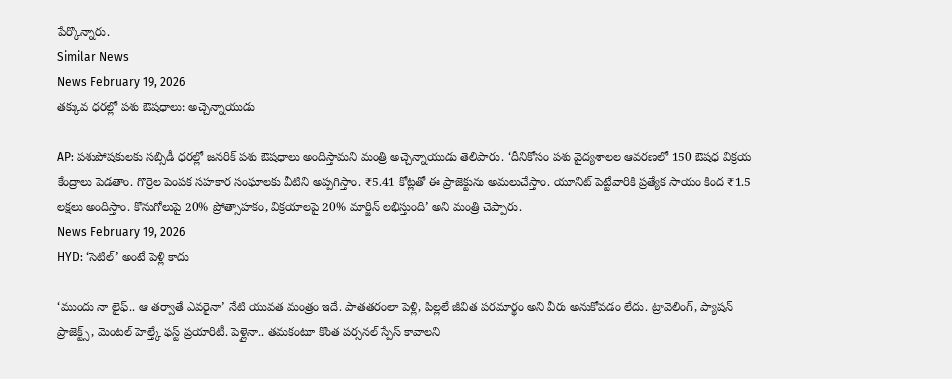పేర్కొన్నారు.
Similar News
News February 19, 2026
తక్కువ ధరల్లో పశు ఔషధాలు: అచ్చెన్నాయుడు

AP: పశుపోషకులకు సబ్సిడీ ధరల్లో జనరిక్ పశు ఔషధాలు అందిస్తామని మంత్రి అచ్చెన్నాయుడు తెలిపారు. ‘దీనికోసం పశు వైద్యశాలల ఆవరణలో 150 ఔషధ విక్రయ కేంద్రాలు పెడతాం. గొర్రెల పెంపక సహకార సంఘాలకు వీటిని అప్పగిస్తాం. ₹5.41 కోట్లతో ఈ ప్రాజెక్టును అమలుచేస్తాం. యూనిట్ పెట్టేవారికి ప్రత్యేక సాయం కింద ₹1.5 లక్షలు అందిస్తాం. కొనుగోలుపై 20% ప్రోత్సాహకం, విక్రయాలపై 20% మార్జిన్ లభిస్తుంది’ అని మంత్రి చెప్పారు.
News February 19, 2026
HYD: ‘సెటిల్’ అంటే పెళ్లి కాదు

‘ముందు నా లైఫ్.. ఆ తర్వాతే ఎవరైనా’ నేటి యువత మంత్రం ఇదే. పాతతరంలా పెళ్లి, పిల్లలే జీవిత పరమార్థం అని వీరు అనుకోవడం లేదు. ట్రావెలింగ్, ప్యాషన్ ప్రాజెక్ట్స్, మెంటల్ హెల్త్కే ఫస్ట్ ప్రయారిటీ. పెళ్లైనా.. తమకంటూ కొంత పర్సనల్ స్పేస్ కావాలని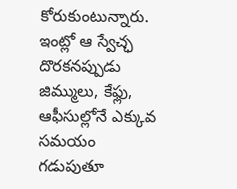కోరుకుంటున్నారు. ఇంట్లో ఆ స్వేచ్ఛ దొరకనప్పుడు జిమ్ములు, కేఫ్లు, ఆఫీసుల్లోనే ఎక్కువ సమయం గడుపుతూ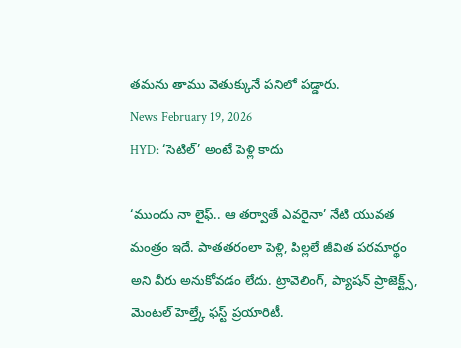తమను తాము వెతుక్కునే పనిలో పడ్డారు.
News February 19, 2026
HYD: ‘సెటిల్’ అంటే పెళ్లి కాదు

‘ముందు నా లైఫ్.. ఆ తర్వాతే ఎవరైనా’ నేటి యువత మంత్రం ఇదే. పాతతరంలా పెళ్లి, పిల్లలే జీవిత పరమార్థం అని వీరు అనుకోవడం లేదు. ట్రావెలింగ్, ప్యాషన్ ప్రాజెక్ట్స్, మెంటల్ హెల్త్కే ఫస్ట్ ప్రయారిటీ.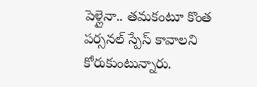పెళ్లైనా.. తమకంటూ కొంత పర్సనల్ స్పేస్ కావాలని కోరుకుంటున్నారు.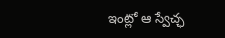ఇంట్లో ఆ స్వేచ్ఛ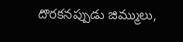దొరకనప్పుడు జిమ్ములు,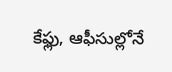కేఫ్లు, ఆఫీసుల్లోనే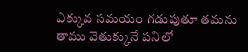ఎక్కువ సమయం గడుపుతూ తమను తాము వెతుక్కునే పనిలో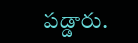పడ్డారు.